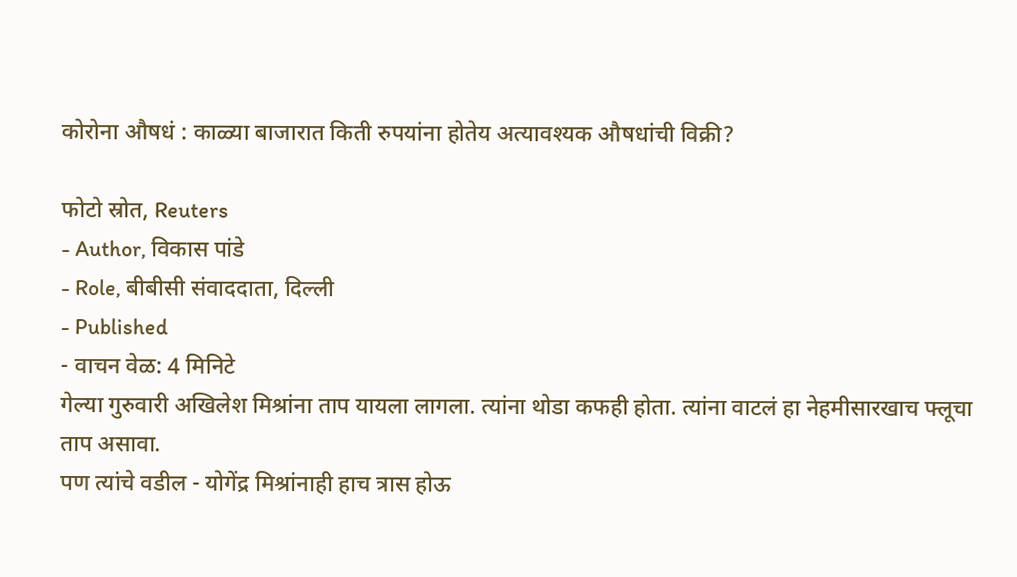कोरोना औषधं : काळ्या बाजारात किती रुपयांना होतेय अत्यावश्यक औषधांची विक्री?

फोटो स्रोत, Reuters
- Author, विकास पांडे
- Role, बीबीसी संवाददाता, दिल्ली
- Published
- वाचन वेळ: 4 मिनिटे
गेल्या गुरुवारी अखिलेश मिश्रांना ताप यायला लागला. त्यांना थोडा कफही होता. त्यांना वाटलं हा नेहमीसारखाच फ्लूचा ताप असावा.
पण त्यांचे वडील - योगेंद्र मिश्रांनाही हाच त्रास होऊ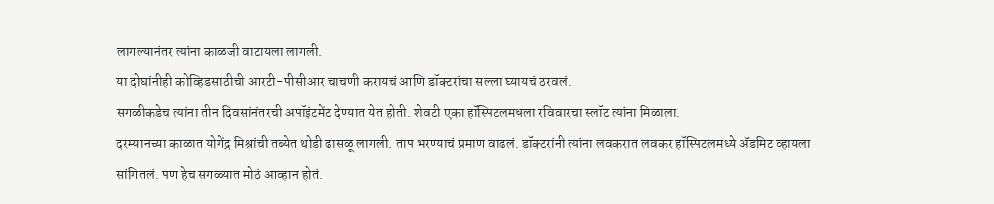लागल्यानंतर त्यांना काळजी वाटायला लागली.
या दोघांनीही कोव्हिडसाठीची आरटी-पीसीआर चाचणी करायचं आणि डॉक्टरांचा सल्ला घ्यायचं ठरवलं.
सगळीकडेच त्यांना तीन दिवसांनंतरची अपॉइंटमेंट देण्यात येत होती. शेवटी एका हॉस्पिटलमधला रविवारचा स्लॉट त्यांना मिळाला.
दरम्यानच्या काळात योगेंद्र मिश्रांची तब्येत थोडी ढासळू लागली. ताप भरण्याचं प्रमाण वाढलं. डॉक्टरांनी त्यांना लवकरात लवकर हॉस्पिटलमध्ये ॲडमिट व्हायला सांगितलं. पण हेच सगळ्यात मोठं आव्हान होतं.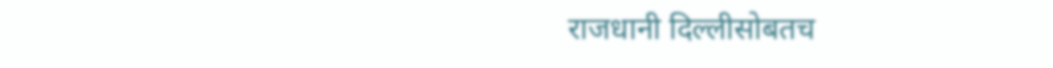राजधानी दिल्लीसोबतच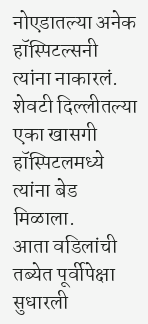नोएडातल्या अनेक हॉस्पिटल्सनी त्यांना नाकारलं. शेवटी दिल्लीतल्या एका खासगी हॉस्पिटलमध्ये त्यांना बेड मिळाला.
आता वडिलांची तब्येत पूर्वीपेक्षा सुधारली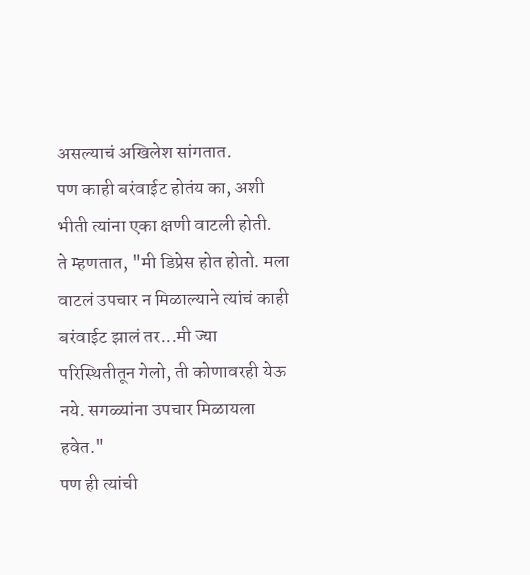असल्याचं अखिलेश सांगतात.
पण काही बरंवाईट होतंय का, अशी भीती त्यांना एका क्षणी वाटली होती.
ते म्हणतात, "मी डिप्रेस होत होतो. मला वाटलं उपचार न मिळाल्याने त्यांचं काही बरंवाईट झालं तर...मी ज्या परिस्थितीतून गेलो, ती कोणावरही येऊ नये. सगळ्यांना उपचार मिळायला हवेत."
पण ही त्यांची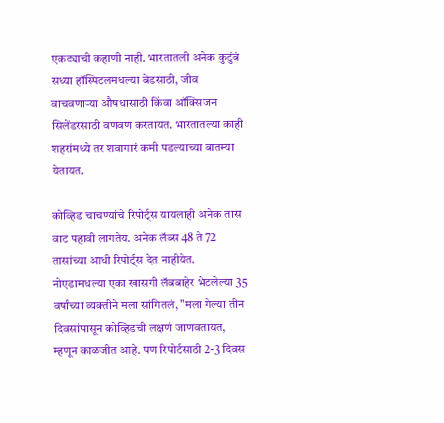एकट्याची कहाणी नाही. भारतातली अनेक कुटुंबं सध्या हॉस्पिटलमधल्या बेडसाठी, जीव वाचवणाऱ्या औषधासाठी किंवा ऑक्सिजन सिलेंडरसाठी वणवण करतायत. भारतातल्या काही शहरांमध्ये तर शवागारं कमी पडल्याच्या बातम्या येतायत.

कोव्हिड चाचण्यांचे रिपोर्ट्स यायलाही अनेक तास वाट पहावी लागतेय. अनेक लॅब्स 48 ते 72 तासांच्या आधी रिपोर्ट्स देत नाहीयेत.
नोएडामधल्या एका खासगी लॅबबाहेर भेटलेल्या 35 वर्षांच्या व्यक्तीने मला सांगितलं, "मला गेल्या तीन दिवसांपासून कोव्हिडची लक्षणं जाणवतायत, म्हणून काळजीत आहे. पण रिपोर्टसाठी 2-3 दिवस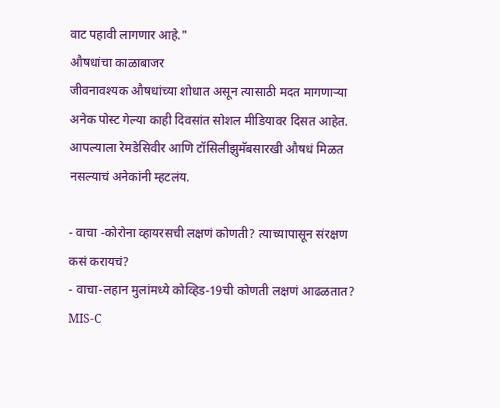वाट पहावी लागणार आहे."
औषधांचा काळाबाजर
जीवनावश्यक औषधांच्या शोधात असून त्यासाठी मदत मागणाऱ्या अनेक पोस्ट गेल्या काही दिवसांत सोशल मीडियावर दिसत आहेत.
आपल्याला रेमडेसिवीर आणि टॉसिलीझुमॅबसारखी औषधं मिळत नसल्याचं अनेकांनी म्हटलंय.

- वाचा -कोरोना व्हायरसची लक्षणं कोणती? त्याच्यापासून संरक्षण कसं करायचं?
- वाचा-लहान मुलांमध्ये कोव्हिड-19ची कोणती लक्षणं आढळतात? MIS-C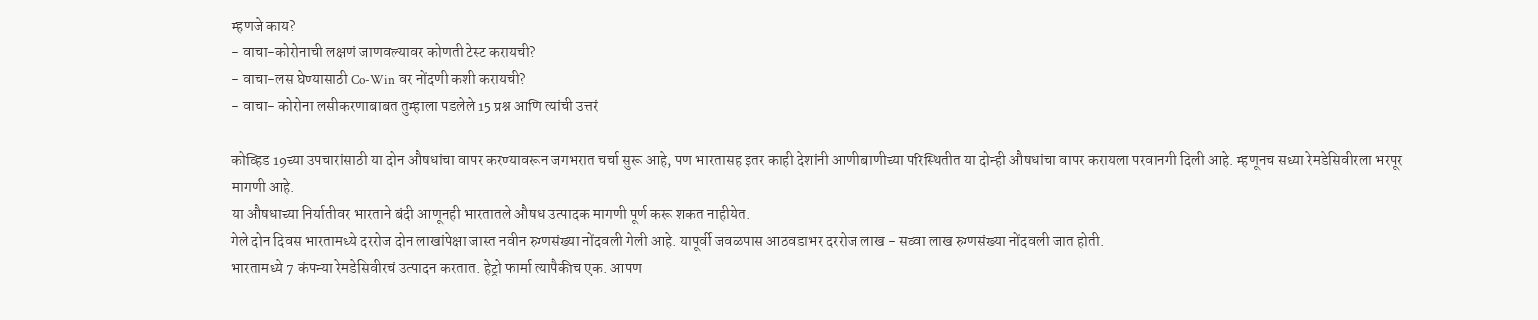म्हणजे काय?
- वाचा-कोरोनाची लक्षणं जाणवल्यावर कोणती टेस्ट करायची?
- वाचा-लस घेण्यासाठी Co-Win वर नोंदणी कशी करायची?
- वाचा- कोरोना लसीकरणाबाबत तुम्हाला पडलेले 15 प्रश्न आणि त्यांची उत्तरं

कोव्हिड 19च्या उपचारांसाठी या दोन औषधांचा वापर करण्यावरून जगभरात चर्चा सुरू आहे, पण भारतासह इतर काही देशांनी आणीबाणीच्या परिस्थितीत या दोन्ही औषधांचा वापर करायला परवानगी दिली आहे. म्हणूनच सध्या रेमडेसिवीरला भरपूर मागणी आहे.
या औषधाच्या निर्यातीवर भारताने बंदी आणूनही भारतातले औषध उत्पादक मागणी पूर्ण करू शकत नाहीयेत.
गेले दोन दिवस भारतामध्ये दररोज दोन लाखांपेक्षा जास्त नवीन रुग्णसंख्या नोंदवली गेली आहे. यापूर्वी जवळपास आठवडाभर दररोज लाख - सव्वा लाख रुग्णसंख्या नोंदवली जात होती.
भारतामध्ये 7 कंपन्या रेमडेसिवीरचं उत्पादन करतात. हेट्रो फार्मा त्यापैकीच एक. आपण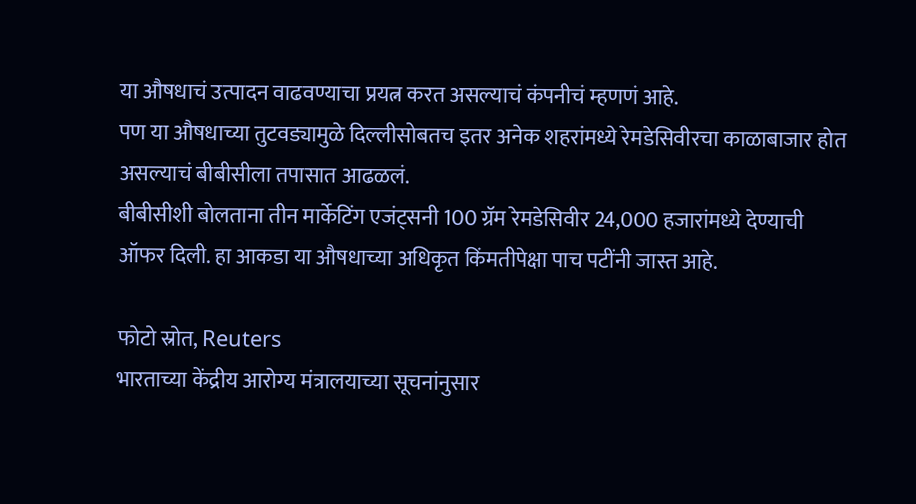या औषधाचं उत्पादन वाढवण्याचा प्रयत्न करत असल्याचं कंपनीचं म्हणणं आहे.
पण या औषधाच्या तुटवड्यामुळे दिल्लीसोबतच इतर अनेक शहरांमध्ये रेमडेसिवीरचा काळाबाजार होत असल्याचं बीबीसीला तपासात आढळलं.
बीबीसीशी बोलताना तीन मार्केटिंग एजंट्सनी 100 ग्रॅम रेमडेसिवीर 24,000 हजारांमध्ये देण्याची ऑफर दिली. हा आकडा या औषधाच्या अधिकृत किंमतीपेक्षा पाच पटींनी जास्त आहे.

फोटो स्रोत, Reuters
भारताच्या केंद्रीय आरोग्य मंत्रालयाच्या सूचनांनुसार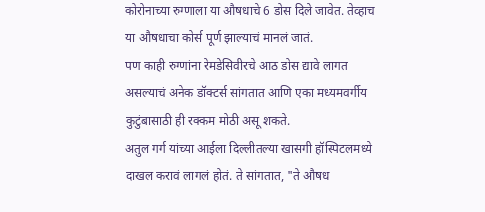कोरोनाच्या रुग्णाला या औषधाचे 6 डोस दिले जावेत. तेव्हाच या औषधाचा कोर्स पूर्ण झाल्याचं मानलं जातं.
पण काही रुग्णांना रेमडेसिवीरचे आठ डोस द्यावे लागत असल्याचं अनेक डॉक्टर्स सांगतात आणि एका मध्यमवर्गीय कुटुंबासाठी ही रक्कम मोठी असू शकते.
अतुल गर्ग यांच्या आईला दिल्लीतल्या खासगी हॉस्पिटलमध्ये दाखल करावं लागलं होतं. ते सांगतात, "ते औषध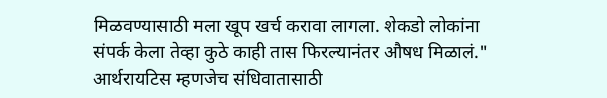मिळवण्यासाठी मला खूप खर्च करावा लागला. शेकडो लोकांना संपर्क केला तेव्हा कुठे काही तास फिरल्यानंतर औषध मिळालं."
आर्थरायटिस म्हणजेच संधिवातासाठी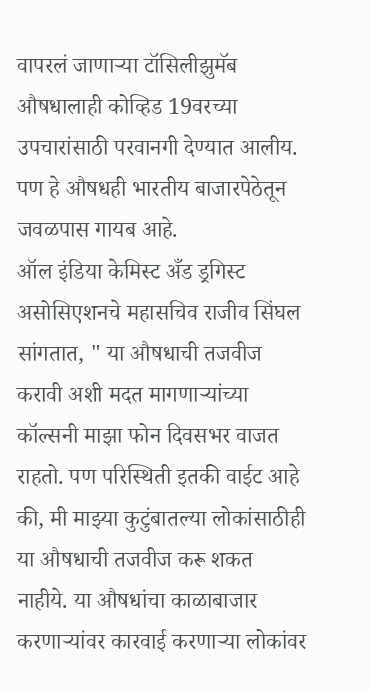वापरलं जाणाऱ्या टॉसिलीझुमॅब औषधालाही कोव्हिड 19वरच्या उपचारांसाठी परवानगी देण्यात आलीय.
पण हे औषधही भारतीय बाजारपेठेतून जवळपास गायब आहे.
ऑल इंडिया केमिस्ट अँड ड्रगिस्ट असोसिएशनचे महासचिव राजीव सिंघल सांगतात, " या औषधाची तजवीज करावी अशी मदत मागणाऱ्यांच्या कॉल्सनी माझा फोन दिवसभर वाजत राहतो. पण परिस्थिती इतकी वाईट आहे की, मी माझ्या कुटुंबातल्या लोकांसाठीही या औषधाची तजवीज करू शकत नाहीये. या औषधांचा काळाबाजार करणाऱ्यांवर कारवाई करणाऱ्या लोकांवर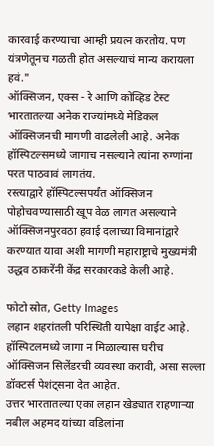कारवाई करण्याचा आम्ही प्रयत्न करतोय. पण यंत्रणेतूनच गळती होत असल्याचं मान्य करायला हवं."
ऑक्सिजन, एक्स - रे आणि कोव्हिड टेस्ट
भारतातल्या अनेक राज्यांमध्ये मेडिकल ऑक्सिजनची मागणी वाढलेली आहे. अनेक हॉस्पिटल्समध्ये जागाच नसल्याने त्यांना रुग्णांना परत पाठवावं लागतंय.
रस्त्याद्वारे हॉस्पिटल्सपर्यंत ऑक्सिजन पोहोचवण्यासाठी खूप वेळ लागत असल्याने ऑक्सिजनपुरवठा हवाई दलाच्या विमानांद्वारे करण्यात यावा अशी मागणी महाराष्ट्राचे मुख्यमंत्री उद्धव ठाकरेंनी केंद्र सरकारकडे केली आहे.

फोटो स्रोत, Getty Images
लहान शहरांतली परिस्थिती यापेक्षा वाईट आहे. हॉस्पिटलमध्ये जागा न मिळाल्यास घरीच ऑक्सिजन सिलेंडरची व्यवस्था करावी, असा सल्ला डॉक्टर्स पेशंट्सना देत आहेत.
उत्तर भारतातल्या एका लहान खेड्यात राहणाऱ्या नबील अहमद यांच्या वडिलांना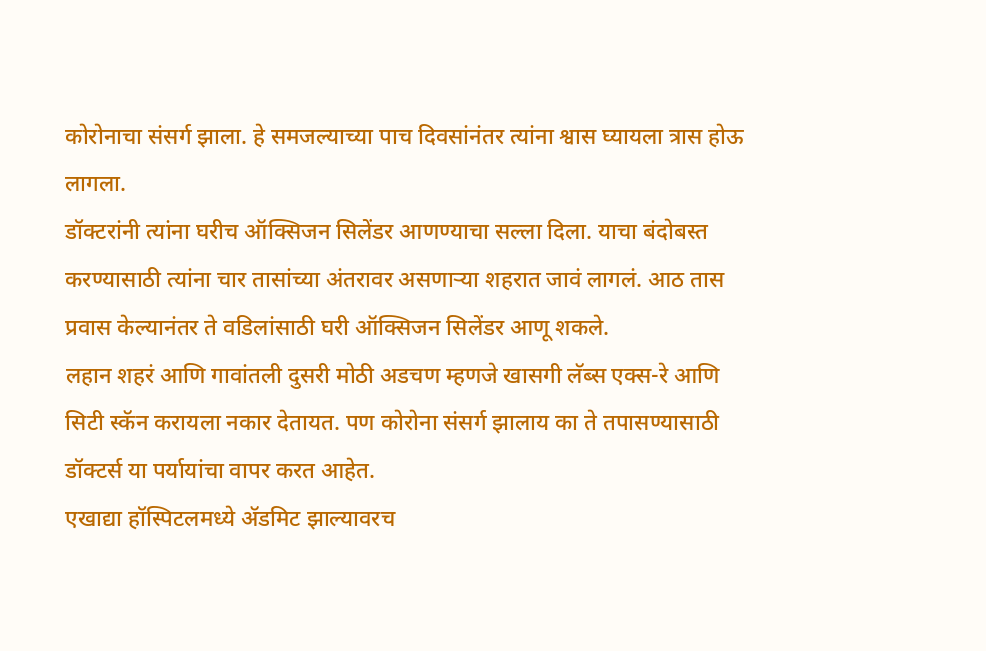कोरोनाचा संसर्ग झाला. हे समजल्याच्या पाच दिवसांनंतर त्यांना श्वास घ्यायला त्रास होऊ लागला.
डॉक्टरांनी त्यांना घरीच ऑक्सिजन सिलेंडर आणण्याचा सल्ला दिला. याचा बंदोबस्त करण्यासाठी त्यांना चार तासांच्या अंतरावर असणाऱ्या शहरात जावं लागलं. आठ तास प्रवास केल्यानंतर ते वडिलांसाठी घरी ऑक्सिजन सिलेंडर आणू शकले.
लहान शहरं आणि गावांतली दुसरी मोठी अडचण म्हणजे खासगी लॅब्स एक्स-रे आणि सिटी स्कॅन करायला नकार देतायत. पण कोरोना संसर्ग झालाय का ते तपासण्यासाठी डॉक्टर्स या पर्यायांचा वापर करत आहेत.
एखाद्या हॉस्पिटलमध्ये ॲडमिट झाल्यावरच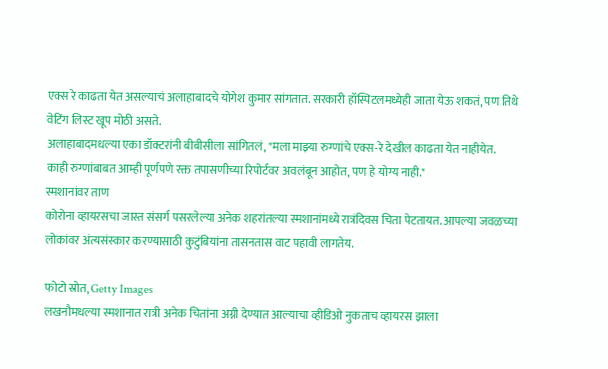एक्स रे काढता येत असल्याचं अलाहाबादचे योगेश कुमार सांगतात. सरकारी हॉस्पिटलमध्येही जाता येऊ शकतं, पण तिथे वेटिंग लिस्ट खूप मोठी असते.
अलाहाबादमधल्या एका डॉक्टरांनी बीबीसीला सांगितलं, "मला माझ्या रुग्णांचे एक्स-रे देखील काढता येत नाहीयेत. काही रुग्णांबाबत आम्ही पूर्णपणे रक्त तपासणीच्या रिपोर्टवर अवलंबून आहोत, पण हे योग्य नाही."
स्मशानांवर ताण
कोरोना व्हायरसचा जास्त संसर्ग पसरलेल्या अनेक शहरांतल्या स्मशानांमध्ये रात्रंदिवस चिता पेटतायत. आपल्या जवळच्या लोकांवर अंत्यसंस्कार करण्यासाठी कुटुंबियांना तासनतास वाट पहावी लागतेय.

फोटो स्रोत, Getty Images
लखनौमधल्या स्मशानात रात्री अनेक चितांना अग्नी देण्यात आल्याचा व्हीडिओ नुकताच व्हायरस झाला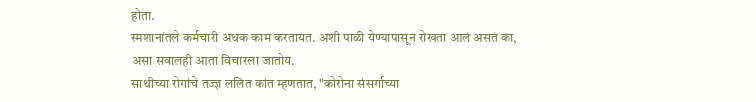होता.
स्मशानांतले कर्मचारी अथक काम करतायत. अशी पाळी येण्यापासून रोखता आलं असतं का, असा सवालही आता विचारला जातोय.
साथीच्या रोगांचे तज्ज्ञ ललित कांत म्हणतात, "कोरोना संसर्गाच्या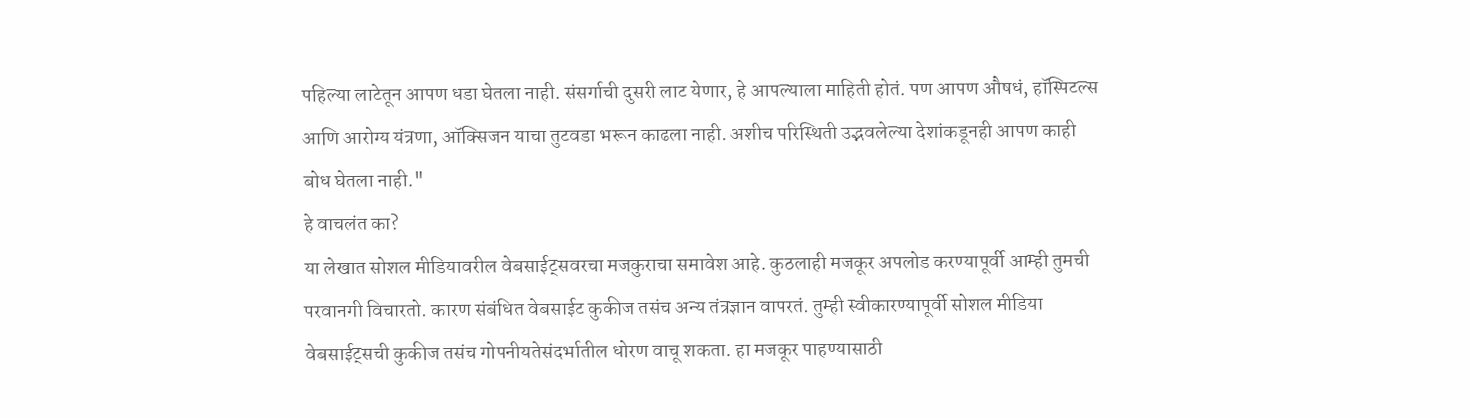पहिल्या लाटेतून आपण धडा घेतला नाही. संसर्गाची दुसरी लाट येणार, हे आपल्याला माहिती होतं. पण आपण औषधं, हॉस्पिटल्स आणि आरोग्य यंत्रणा, ऑक्सिजन याचा तुटवडा भरून काढला नाही. अशीच परिस्थिती उद्भवलेल्या देशांकडूनही आपण काही बोध घेतला नाही."
हे वाचलंत का?
या लेखात सोशल मीडियावरील वेबसाईट्सवरचा मजकुराचा समावेश आहे. कुठलाही मजकूर अपलोड करण्यापूर्वी आम्ही तुमची परवानगी विचारतो. कारण संबंधित वेबसाईट कुकीज तसंच अन्य तंत्रज्ञान वापरतं. तुम्ही स्वीकारण्यापूर्वी सोशल मीडिया वेबसाईट्सची कुकीज तसंच गोपनीयतेसंदर्भातील धोरण वाचू शकता. हा मजकूर पाहण्यासाठी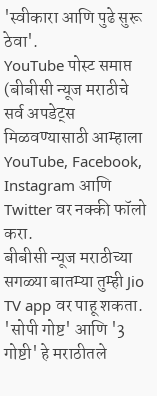'स्वीकारा आणि पुढे सुरू ठेवा'.
YouTube पोस्ट समाप्त
(बीबीसी न्यूज मराठीचे सर्व अपडेट्स मिळवण्यासाठी आम्हाला YouTube, Facebook, Instagram आणि Twitter वर नक्की फॉलो करा.
बीबीसी न्यूज मराठीच्या सगळ्या बातम्या तुम्ही Jio TV app वर पाहू शकता.
'सोपी गोष्ट' आणि '3 गोष्टी' हे मराठीतले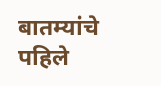बातम्यांचे पहिले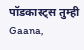पॉडकास्ट्स तुम्ही Gaana,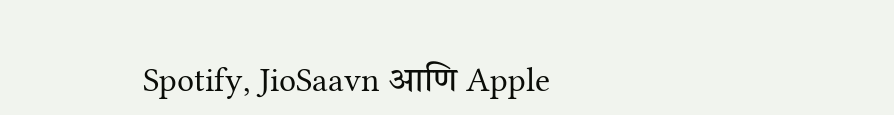Spotify, JioSaavn आणि Apple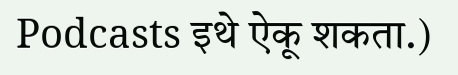Podcasts इथे ऐकू शकता.)